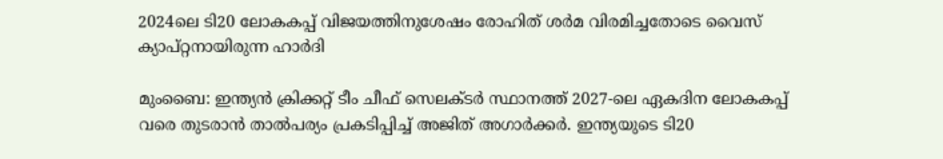2024ലെ ടി20 ലോകകപ്പ് വിജയത്തിനുശേഷം രോഹിത് ശര്‍മ വിരമിച്ചതോടെ വൈസ് ക്യാപ്റ്റനായിരുന്ന ഹാർദി

മുംബൈ: ഇന്ത്യൻ ക്രിക്കറ്റ് ടീം ചീഫ് സെലക്ടർ സ്ഥാനത്ത് 2027-ലെ ഏകദിന ലോകകപ്പ് വരെ തുടരാൻ താൽപര്യം പ്രകടിപ്പിച്ച് അജിത് അഗാർക്കർ. ഇന്ത്യയുടെ ടി20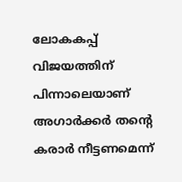ലോകകപ്പ് വിജയത്തിന് പിന്നാലെയാണ് അഗാർക്കർ തന്‍റെ കരാർ നീട്ടണമെന്ന്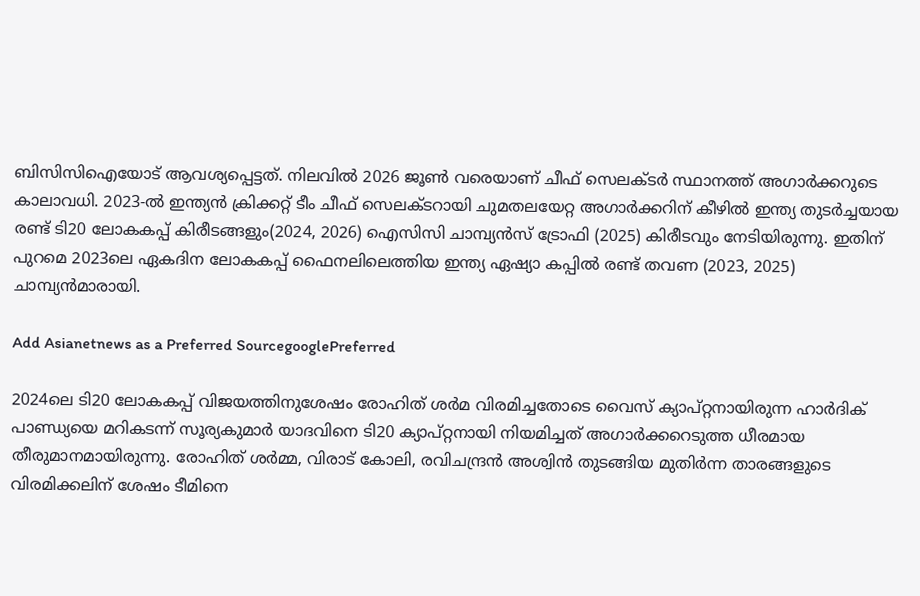ബിസിസിഐയോട് ആവശ്യപ്പെട്ടത്. നിലവിൽ 2026 ജൂൺ വരെയാണ് ചീഫ് സെലക്ടര്‍ സ്ഥാനത്ത് അഗാര്‍ക്കറുടെ കാലാവധി. 2023-ൽ ഇന്ത്യൻ ക്രിക്കറ്റ് ടീം ചീഫ് സെലക്ടറായി ചുമതലയേറ്റ അഗാർക്കറിന് കീഴിൽ ഇന്ത്യ തുടർച്ചയായ രണ്ട് ടി20 ലോകകപ്പ് കിരീടങ്ങളും(2024, 2026) ഐസിസി ചാമ്പ്യൻസ് ട്രോഫി (2025) കിരീടവും നേടിയിരുന്നു. ഇതിന് പുറമെ 2023ലെ ഏകദിന ലോകകപ്പ് ഫൈനലിലെത്തിയ ഇന്ത്യ ഏഷ്യാ കപ്പില്‍ രണ്ട് തവണ (2023, 2025) ചാമ്പ്യൻമാരായി.

Add Asianetnews as a Preferred SourcegooglePreferred

2024ലെ ടി20 ലോകകപ്പ് വിജയത്തിനുശേഷം രോഹിത് ശര്‍മ വിരമിച്ചതോടെ വൈസ് ക്യാപ്റ്റനായിരുന്ന ഹാർദിക് പാണ്ഡ്യയെ മറികടന്ന് സൂര്യകുമാർ യാദവിനെ ടി20 ക്യാപ്റ്റനായി നിയമിച്ചത് അഗാർക്കറെടുത്ത ധീരമായ തീരുമാനമായിരുന്നു. രോഹിത് ശർമ്മ, വിരാട് കോലി, രവിചന്ദ്രൻ അശ്വിൻ തുടങ്ങിയ മുതിർന്ന താരങ്ങളുടെ വിരമിക്കലിന് ശേഷം ടീമിനെ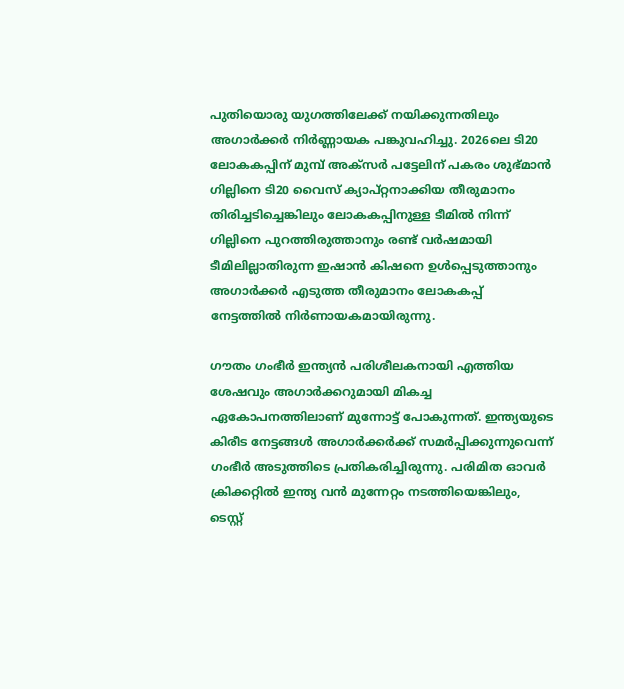പുതിയൊരു യുഗത്തിലേക്ക് നയിക്കുന്നതിലും അഗാർക്കർ നിർണ്ണായക പങ്കുവഹിച്ചു. 2026ലെ ടി20 ലോകകപ്പിന് മുമ്പ് അക്സര്‍ പട്ടേലിന് പകരം ശുഭ്മാന്‍ ഗില്ലിനെ ടി20 വൈസ് ക്യാപ്റ്റനാക്കിയ തീരുമാനം തിരിച്ചടിച്ചെങ്കിലും ലോകകപ്പിനുള്ള ടീമില്‍ നിന്ന് ഗില്ലിനെ പുറത്തിരുത്താനും രണ്ട് വര്‍ഷമായി ടീമിലില്ലാതിരുന്ന ഇഷാൻ കിഷനെ ഉൾപ്പെടുത്താനും അഗാര്‍ക്കര്‍ എടുത്ത തീരുമാനം ലോകകപ്പ് നേട്ടത്തില്‍ നിര്‍ണായകമായിരുന്നു.

ഗൗതം ഗംഭീർ ഇന്ത്യൻ പരിശീലകനായി എത്തിയ ശേഷവും അഗാർക്കറുമായി മികച്ച ഏകോപനത്തിലാണ് മുന്നോട്ട് പോകുന്നത്. ഇന്ത്യയുടെ കിരീട നേട്ടങ്ങൾ അഗാർക്കർക്ക് സമർപ്പിക്കുന്നുവെന്ന് ഗംഭീർ അടുത്തിടെ പ്രതികരിച്ചിരുന്നു. പരിമിത ഓവർ ക്രിക്കറ്റിൽ ഇന്ത്യ വൻ മുന്നേറ്റം നടത്തിയെങ്കിലും, ടെസ്റ്റ്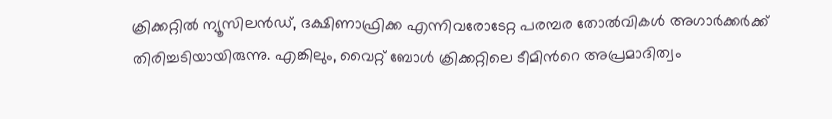ക്രിക്കറ്റിൽ ന്യൂസിലൻഡ്, ദക്ഷിണാഫ്രിക്ക എന്നിവരോടേറ്റ പരമ്പര തോൽവികൾ അഗാർക്കർക്ക് തിരിച്ചടിയായിരുന്നു. എങ്കിലും, വൈറ്റ് ബോൾ ക്രിക്കറ്റിലെ ടീമിന്‍റെ അപ്രമാദിത്വം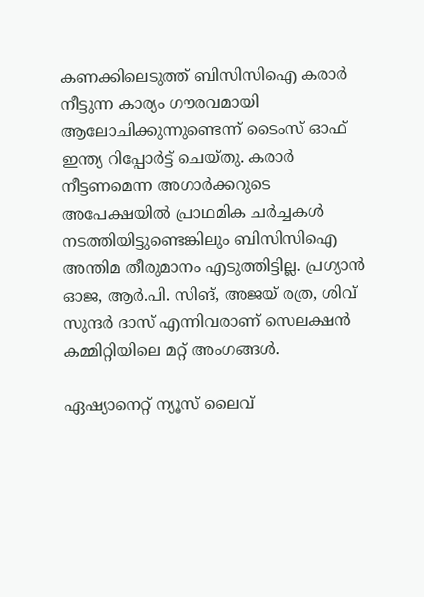കണക്കിലെടുത്ത് ബിസിസിഐ കരാർ നീട്ടുന്ന കാര്യം ഗൗരവമായി ആലോചിക്കുന്നുണ്ടെന്ന് ടൈംസ് ഓഫ് ഇന്ത്യ റിപ്പോര്‍ട്ട് ചെയ്തു. കരാര്‍ നീട്ടണമെന്ന അഗാർക്കറുടെ അപേക്ഷയിൽ പ്രാഥമിക ചർച്ചകൾ നടത്തിയിട്ടുണ്ടെങ്കിലും ബിസിസിഐ അന്തിമ തീരുമാനം എടുത്തിട്ടില്ല. പ്രഗ്യാൻ ഓജ, ആർ.പി. സിങ്, അജയ് രത്ര, ശിവ് സുന്ദർ ദാസ് എന്നിവരാണ് സെലക്ഷൻ കമ്മിറ്റിയിലെ മറ്റ് അംഗങ്ങൾ.

ഏഷ്യാനെറ്റ് ന്യൂസ് ലൈവ്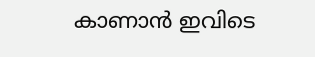കാണാന്‍ ഇവിടെ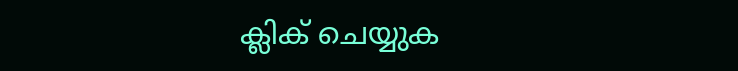ക്ലിക് ചെയ്യുക